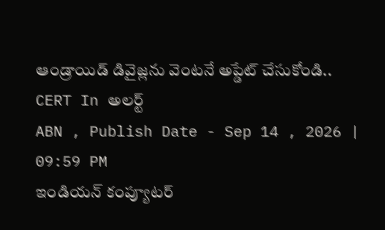ఆండ్రాయిడ్ డివైజ్లను వెంటనే అప్డేట్ చేసుకోండి.. CERT In అలర్ట్
ABN , Publish Date - Sep 14 , 2026 | 09:59 PM
ఇండియన్ కంప్యూటర్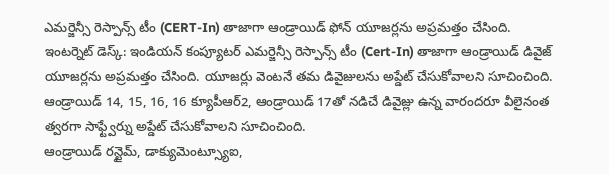ఎమర్జెన్సీ రెస్పాన్స్ టీం (CERT-In) తాజాగా ఆండ్రాయిడ్ ఫోన్ యూజర్లను అప్రమత్తం చేసింది.
ఇంటర్నెట్ డెస్క్: ఇండియన్ కంప్యూటర్ ఎమర్జెన్సీ రెస్పాన్స్ టీం (Cert-In) తాజాగా ఆండ్రాయిడ్ డివైజ్ యూజర్లను అప్రమత్తం చేసింది. యూజర్లు వెంటనే తమ డివైజులను అప్డేట్ చేసుకోవాలని సూచించింది. ఆండ్రాయిడ్ 14, 15, 16, 16 క్యూపీఆర్2, ఆండ్రాయిడ్ 17తో నడిచే డివైజ్లు ఉన్న వారందరూ వీలైనంత త్వరగా సాఫ్ట్వేర్ను అప్డేట్ చేసుకోవాలని సూచించింది.
ఆండ్రాయిడ్ రన్టైమ్, డాక్యుమెంట్స్యూఐ,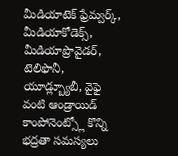మీడియాటెక్ ఫ్రేమ్వర్క్, మీడియాకోడెక్స్, మీడియాప్రొవైడర్, టెలిఫొనీ, యూడ్ల్బ్యూబీ, వైఫై వంటి ఆండ్రాయిడ్ కాంపోనెంట్స్లో కొన్ని భద్రతా సమస్యలు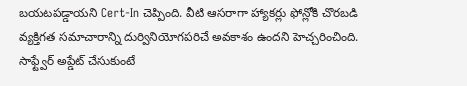బయటపడ్డాయని Cert-In చెప్పింది. వీటి ఆసరాగా హ్యాకర్లు ఫోన్లోకి చొరబడి వ్యక్తిగత సమాచారాన్ని దుర్వినియోగపరిచే అవకాశం ఉందని హెచ్చరించింది. సాఫ్ట్వేర్ అప్డేట్ చేసుకుంటే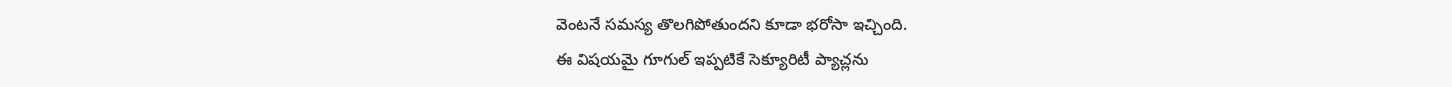వెంటనే సమస్య తొలగిపోతుందని కూడా భరోసా ఇచ్చింది.
ఈ విషయమై గూగుల్ ఇప్పటికే సెక్యూరిటీ ప్యాచ్లను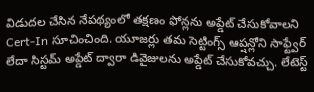విడుదల చేసిన నేపథ్యంలో తక్షణం ఫోన్లను అప్డేట్ చేసుకోవాలని Cert-In సూచించింది. యూజర్లు తమ సెట్టింగ్స్ ఆప్షన్లోని సాఫ్ట్వేర్ లేదా సిస్టమ్ అప్డేట్ ద్వారా డివైజులను అప్డేట్ చేసుకోవచ్చు. లేటెస్ట్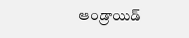ఆండ్రాయిడ్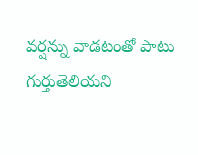వర్షన్ను వాడటంతో పాటు గుర్తుతెలియని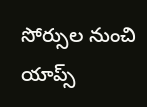సోర్సుల నుంచి యాప్స్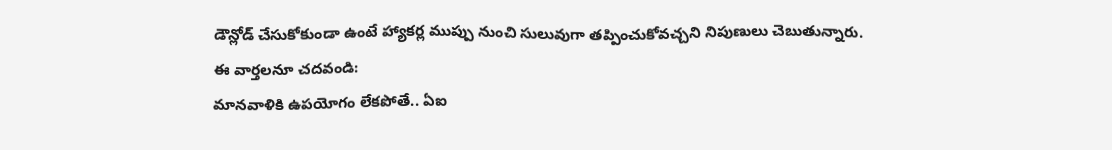డౌన్లోడ్ చేసుకోకుండా ఉంటే హ్యాకర్ల ముప్పు నుంచి సులువుగా తప్పించుకోవచ్చని నిపుణులు చెబుతున్నారు.
ఈ వార్తలనూ చదవండి:
మానవాళికి ఉపయోగం లేకపోతే.. ఏఐ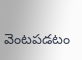వెంటపడటం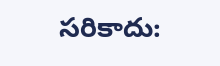సరికాదు: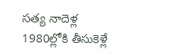సత్య నాదెళ్ల
1980ల్లోకి తీసుకెళ్లే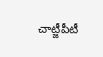చాట్జీపీటీ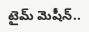టైమ్ మెషీన్..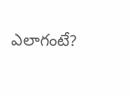ఎలాగంటే?